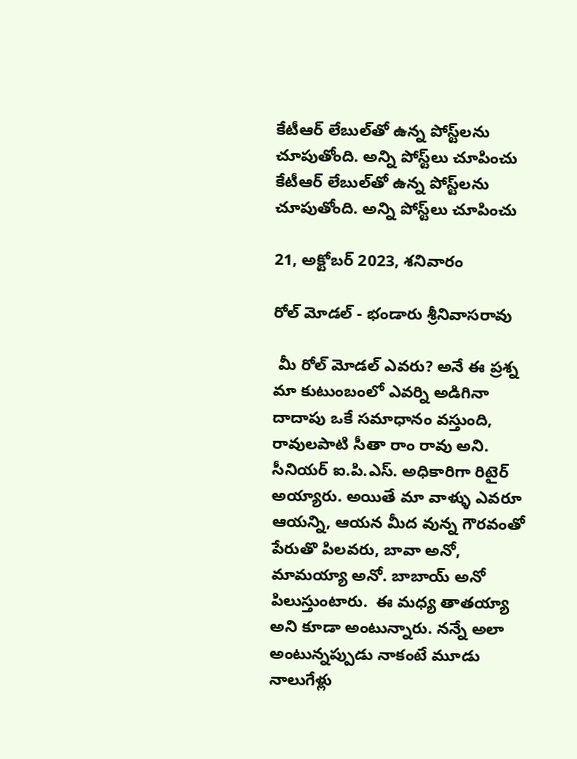కేటీఆర్ లేబుల్‌తో ఉన్న పోస్ట్‌లను చూపుతోంది. అన్ని పోస్ట్‌లు చూపించు
కేటీఆర్ లేబుల్‌తో ఉన్న పోస్ట్‌లను చూపుతోంది. అన్ని పోస్ట్‌లు చూపించు

21, అక్టోబర్ 2023, శనివారం

రోల్ మోడల్ - భండారు శ్రీనివాసరావు

 మీ రోల్ మోడల్ ఎవరు? అనే ఈ ప్రశ్న మా కుటుంబంలో ఎవర్ని అడిగినా దాదాపు ఒకే సమాధానం వస్తుంది, రావులపాటి సీతా రాం రావు అని. సీనియర్ ఐ.పి.ఎస్. అధికారిగా రిటైర్ అయ్యారు. అయితే మా వాళ్ళు ఎవరూ ఆయన్ని, ఆయన మీద వున్న గౌరవంతో పేరుతొ పిలవరు, బావా అనో, మామయ్యా అనో. బాబాయ్ అనో పిలుస్తుంటారు.  ఈ మధ్య తాతయ్యా అని కూడా అంటున్నారు. నన్నే అలా అంటున్నప్పుడు నాకంటే మూడు నాలుగేళ్లు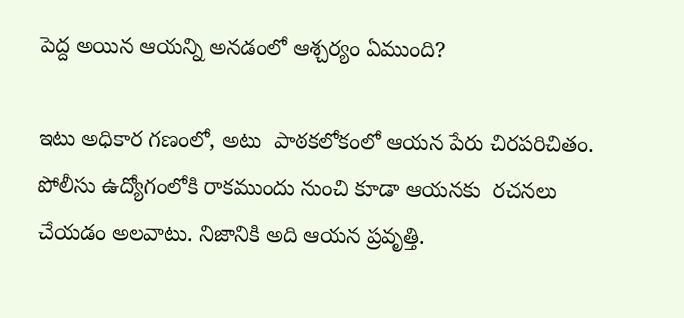పెద్ద అయిన ఆయన్ని అనడంలో ఆశ్చర్యం ఏముంది?

ఇటు అధికార గణంలో, అటు  పాఠకలోకంలో ఆయన పేరు చిరపరిచితం. పోలీసు ఉద్యోగంలోకి రాకముందు నుంచి కూడా ఆయనకు  రచనలు చేయడం అలవాటు. నిజానికి అది ఆయన ప్రవృత్తి.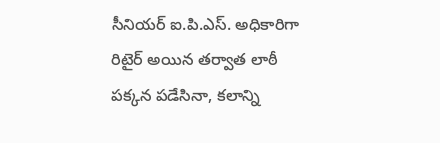సీనియర్ ఐ.పి.ఎస్. అధికారిగా రిటైర్ అయిన తర్వాత లాఠీ పక్కన పడేసినా, కలాన్ని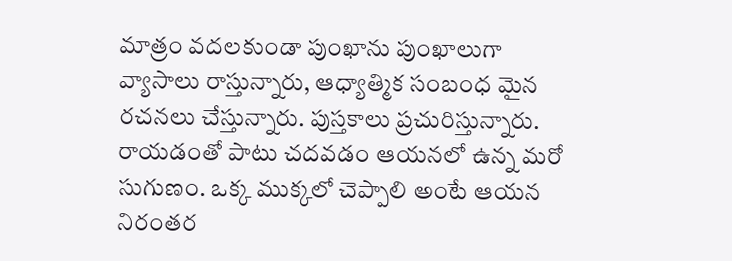మాత్రం వదలకుండా పుంఖాను పుంఖాలుగా వ్యాసాలు రాస్తున్నారు, ఆధ్యాత్మిక సంబంధ మైన రచనలు చేస్తున్నారు. పుస్తకాలు ప్రచురిస్తున్నారు. రాయడంతో పాటు చదవడం ఆయనలో ఉన్న మరో సుగుణం. ఒక్క ముక్కలో చెప్పాలి అంటే ఆయన నిరంతర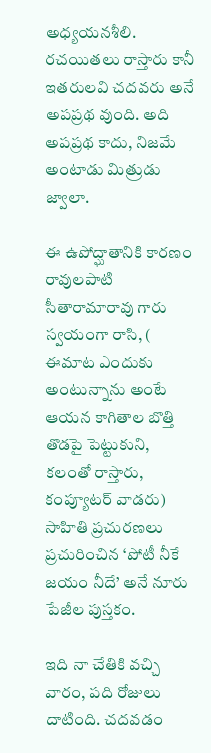అధ్యయనశీలి.  రచయితలు రాస్తారు కానీ ఇతరులవి చదవరు అనే అపప్రథ వుంది. అది అపప్రథ కాదు, నిజమే అంటాడు మిత్రుడు జ్వాలా.

ఈ ఉపోద్ఘాతానికి కారణం రావులపాటి సీతారామారావు గారు స్వయంగా రాసి, ( ఈమాట ఎందుకు అంటున్నాను అంటే ఆయన కాగితాల బొత్తి తొడపై పెట్టుకుని, కలంతో రాస్తారు, కంప్యూటర్ వాడరు)  సాహితి ప్రచురణలు ప్రచురించిన ‘పోటీ నీకే జయం నీదే’ అనే నూరు పేజీల పుస్తకం.

ఇది నా చేతికి వచ్చి వారం, పది రోజులు దాటింది. చదవడం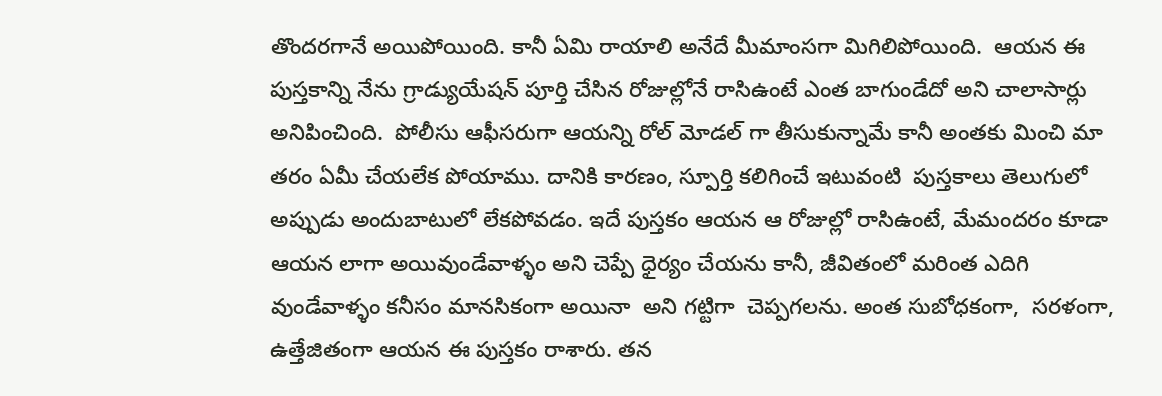తొందరగానే అయిపోయింది. కానీ ఏమి రాయాలి అనేదే మీమాంసగా మిగిలిపోయింది.  ఆయన ఈ పుస్తకాన్ని నేను గ్రాడ్యుయేషన్ పూర్తి చేసిన రోజుల్లోనే రాసిఉంటే ఎంత బాగుండేదో అని చాలాసార్లు అనిపించింది.  పోలీసు ఆఫీసరుగా ఆయన్ని రోల్ మోడల్ గా తీసుకున్నామే కానీ అంతకు మించి మా తరం ఏమీ చేయలేక పోయాము. దానికి కారణం, స్పూర్తి కలిగించే ఇటువంటి  పుస్తకాలు తెలుగులో అప్పుడు అందుబాటులో లేకపోవడం. ఇదే పుస్తకం ఆయన ఆ రోజుల్లో రాసిఉంటే, మేమందరం కూడా ఆయన లాగా అయివుండేవాళ్ళం అని చెప్పే ధైర్యం చేయను కానీ, జీవితంలో మరింత ఎదిగి వుండేవాళ్ళం కనీసం మానసికంగా అయినా  అని గట్టిగా  చెప్పగలను. అంత సుబోధకంగా,  సరళంగా, ఉత్తేజితంగా ఆయన ఈ పుస్తకం రాశారు. తన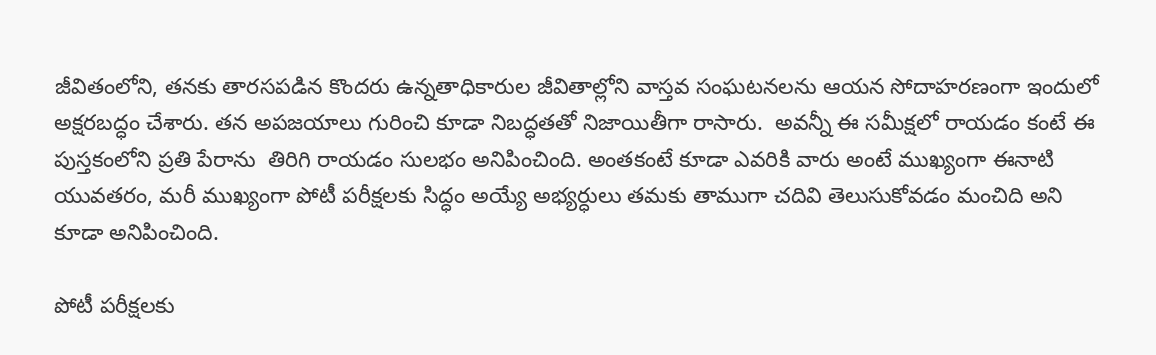జీవితంలోని, తనకు తారసపడిన కొందరు ఉన్నతాధికారుల జీవితాల్లోని వాస్తవ సంఘటనలను ఆయన సోదాహరణంగా ఇందులో అక్షరబద్ధం చేశారు. తన అపజయాలు గురించి కూడా నిబద్ధతతో నిజాయితీగా రాసారు.  అవన్నీ ఈ సమీక్షలో రాయడం కంటే ఈ పుస్తకంలోని ప్రతి పేరాను  తిరిగి రాయడం సులభం అనిపించింది. అంతకంటే కూడా ఎవరికి వారు అంటే ముఖ్యంగా ఈనాటి యువతరం, మరీ ముఖ్యంగా పోటీ పరీక్షలకు సిద్ధం అయ్యే అభ్యర్ధులు తమకు తాముగా చదివి తెలుసుకోవడం మంచిది అని కూడా అనిపించింది.

పోటీ పరీక్షలకు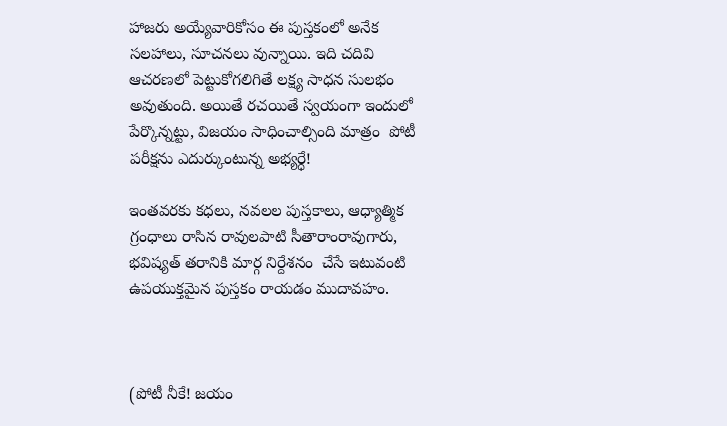హాజరు అయ్యేవారికోసం ఈ పుస్తకంలో అనేక సలహాలు, సూచనలు వున్నాయి. ఇది చదివి ఆచరణలో పెట్టుకోగలిగితే లక్ష్య సాధన సులభం అవుతుంది. అయితే రచయితే స్వయంగా ఇందులో పేర్కొన్నట్టు, విజయం సాధించాల్సింది మాత్రం  పోటీ పరీక్షను ఎదుర్కుంటున్న అభ్యర్ధే!

ఇంతవరకు కధలు, నవలల పుస్తకాలు, ఆధ్యాత్మిక గ్రంధాలు రాసిన రావులపాటి సీతారాంరావుగారు, భవిష్యత్ తరానికి మార్గ నిర్దేశనం  చేసే ఇటువంటి ఉపయుక్తమైన పుస్తకం రాయడం ముదావహం.



(పోటీ నీకే! జయం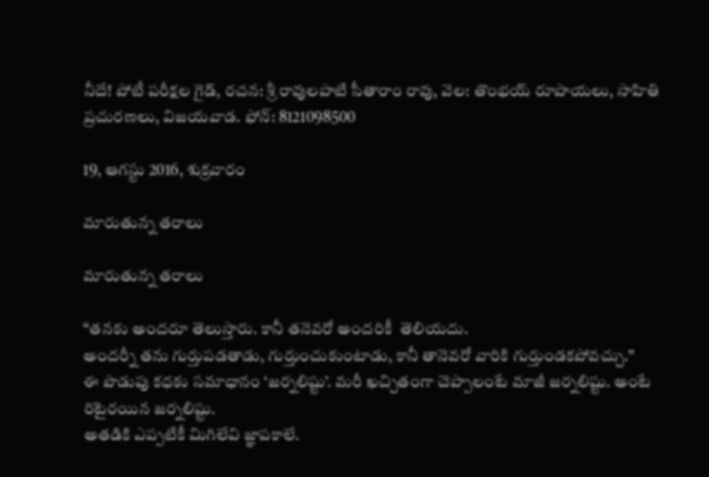నీదే! పోటీ పరీక్షల గైడ్, రచన: శ్రీ రావులపాటి సీతారాం రావు, వెల: తొంభయ్ రూపాయలు, సాహితి ప్రచురణలు, విజయవాడ. ఫోన్: 8121098500

19, ఆగస్టు 2016, శుక్రవారం

మారుతున్న తరాలు

మారుతున్న తరాలు

“తనకు అందరూ తెలుస్తారు. కానీ తనెవరో అందరికీ  తెలియదు.
అందర్నీ తను గుర్తుపడతాడు, గుర్తుంచుకుంటాడు, కానీ తానెవరో వారికి గుర్తుండకపోవచ్చు.”
ఈ పొడుపు కధకు సమాధానం ‘జర్నలిష్టు’. మరీ ఖచ్చితంగా చెప్పాలంటే మాజీ జర్నలిష్టు. అంటే రిటైరయిన జర్నలిష్టు.
అతడికి ఎప్పటికీ మిగిలేవి జ్ఞాపకాలే.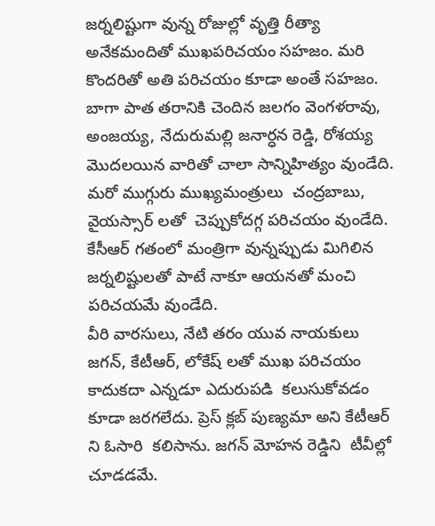జర్నలిష్టుగా వున్న రోజుల్లో వృత్తి రీత్యా  అనేకమందితో ముఖపరిచయం సహజం. మరి  కొందరితో అతి పరిచయం కూడా అంతే సహజం.
బాగా పాత తరానికి చెందిన జలగం వెంగళరావు, అంజయ్య, నేదురుమల్లి జనార్ధన రెడ్డి, రోశయ్య మొదలయిన వారితో చాలా సాన్నిహిత్యం వుండేది.  మరో ముగ్గురు ముఖ్యమంత్రులు  చంద్రబాబు, వైయస్సార్ లతో  చెప్పుకోదగ్గ పరిచయం వుండేది. కేసీఆర్ గతంలో మంత్రిగా వున్నప్పుడు మిగిలిన జర్నలిష్టులతో పాటే నాకూ ఆయనతో మంచి పరిచయమే వుండేది.
వీరి వారసులు, నేటి తరం యువ నాయకులు  జగన్, కేటీఆర్, లోకేష్ లతో ముఖ పరిచయం కాదుకదా ఎన్నడూ ఎదురుపడి  కలుసుకోవడం కూడా జరగలేదు. ప్రెస్ క్లబ్ పుణ్యమా అని కేటీఆర్ ని ఓసారి  కలిసాను. జగన్ మోహన రెడ్డిని  టీవీల్లో చూడడమే.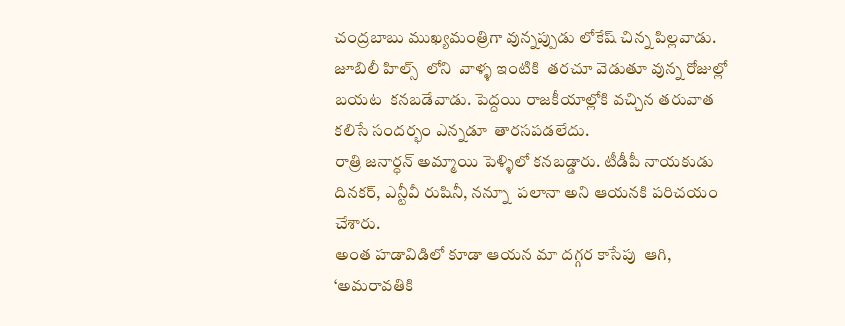చంద్రబాబు ముఖ్యమంత్రిగా వున్నప్పుడు లోకేష్ చిన్న పిల్లవాడు. జూబిలీ హిల్స్  లోని  వాళ్ళ ఇంటికి  తరచూ వెడుతూ వున్న రోజుల్లో బయట  కనబడేవాడు. పెద్దయి రాజకీయాల్లోకి వచ్చిన తరువాత కలిసే సందర్భం ఎన్నడూ  తారసపడలేదు.
రాత్రి జనార్ధన్ అమ్మాయి పెళ్ళిలో కనబడ్డారు. టీడీపీ నాయకుడు  దినకర్, ఎన్టీవీ రుషినీ, నన్నూ  పలానా అని ఆయనకి పరిచయం చేశారు.
అంత హడావిడిలో కూడా ఆయన మా దగ్గర కాసేపు  ఆగి,  ‘అమరావతికి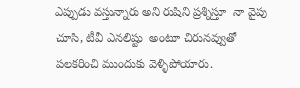ఎప్పుడు వస్తున్నారు అని రుషిని ప్రశ్నిస్తూ  నా వైపు చూసి, టీవీ ఎనలిష్టు  అంటూ చిరునవ్వుతో పలకరించి ముందుకు వెళ్ళిపోయారు.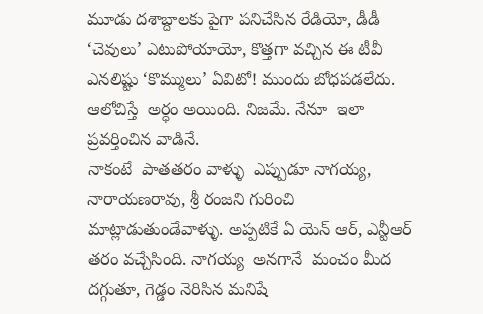మూడు దశాబ్దాలకు పైగా పనిచేసిన రేడియో, డీడీ ‘చెవులు’ ఎటుపోయాయో, కొత్తగా వచ్చిన ఈ టీవీ ఎనలిష్టు ‘కొమ్ములు’ ఏవిటో! ముందు బోధపడలేదు.
ఆలోచిస్తే  అర్ధం అయింది. నిజమే. నేనూ  ఇలా ప్రవర్తించిన వాడినే.
నాకంటే  పాతతరం వాళ్ళు  ఎప్పుడూ నాగయ్య, నారాయణరావు, శ్రీ రంజని గురించి మాట్లాడుతుండేవాళ్ళు. అప్పటికే ఏ యెన్ ఆర్, ఎన్టీఆర్  తరం వచ్చేసింది. నాగయ్య  అనగానే  మంచం మీద దగ్గుతూ, గెడ్డం నెరిసిన మనిషే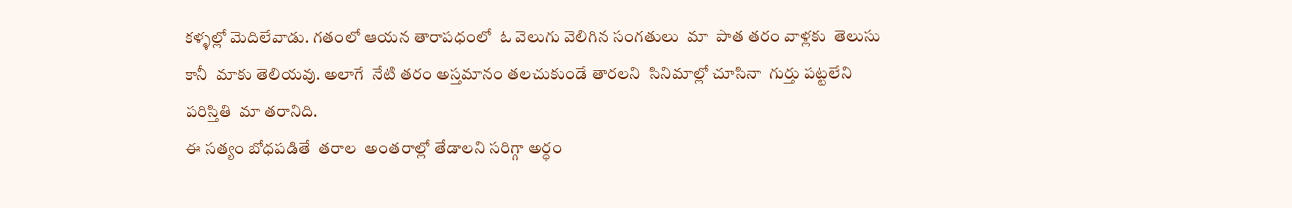కళ్ళల్లో మెదిలేవాడు. గతంలో ఆయన తారాపధంలో  ఓ వెలుగు వెలిగిన సంగతులు  మా  పాత తరం వాళ్లకు  తెలుసు కానీ  మాకు తెలియవు. అలాగే  నేటి తరం అస్తమానం తలచుకుండే తారలని  సినిమాల్లో చూసినా  గుర్తు పట్టలేని  పరిస్తితి  మా తరానిది.
ఈ సత్యం బోధపడితే  తరాల  అంతరాల్లో తేడాలని సరిగ్గా అర్ధం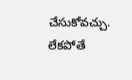చేసుకోవచ్చు. లేకపోతే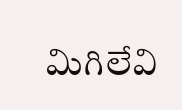మిగిలేవి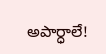అపార్ధాలే!